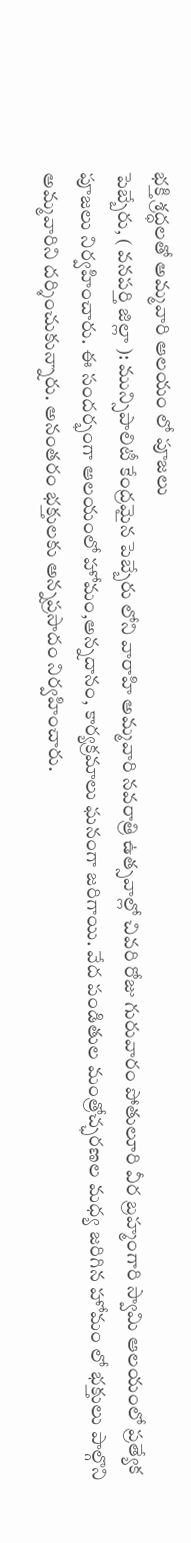భక్తి శ్రద్ధలతో అమ్మవారి ఆలయం లో పూజలు
పెబ్బేరు, ( వనపర్తి జిల్లా ): మున్సిపాలిటీ కేంద్రమైన పెబ్బేరు లోని వారాహి అమ్మవారి నవరాత్రి ఉత్సవాల్లో చివరి రోజు గురువారం పోతులూరి వీర బ్రహ్మంగారి స్వామి ఆలయంలో ప్రత్యేక పూజలు నిర్వహించారు. ఈ సందర్భంగా ఆలయంలో హోమం,అన్నదానం, కార్యక్రమాలు ఘనంగా జరిగాయి. వేద పండితుల మంత్రోచ్ఛరణల మధ్య జరిగిన హోమం లో భక్తులు పాల్గొని అమ్మవారిని దర్శించుకున్నారు. అనంతరం భక్తులకు అన్నప్రసాదం నిర్వహించారు.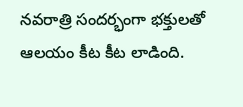నవరాత్రి సందర్భంగా భక్తులతో ఆలయం కీట కీట లాడింది.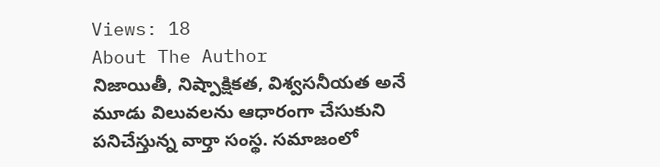Views: 18
About The Author
నిజాయితీ, నిష్పాక్షికత, విశ్వసనీయత అనే మూడు విలువలను ఆధారంగా చేసుకుని పనిచేస్తున్న వార్తా సంస్థ. సమాజంలో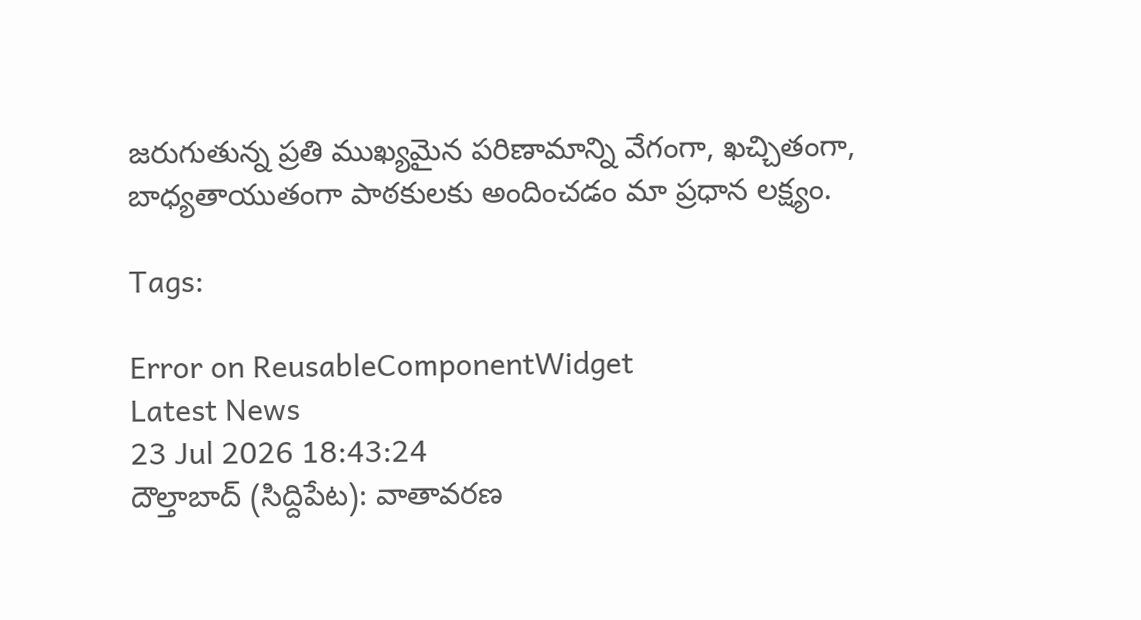జరుగుతున్న ప్రతి ముఖ్యమైన పరిణామాన్ని వేగంగా, ఖచ్చితంగా, బాధ్యతాయుతంగా పాఠకులకు అందించడం మా ప్రధాన లక్ష్యం.

Tags:

Error on ReusableComponentWidget
Latest News
23 Jul 2026 18:43:24
దౌల్తాబాద్ (సిద్దిపేట): వాతావరణ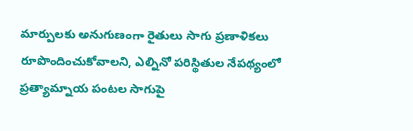మార్పులకు అనుగుణంగా రైతులు సాగు ప్రణాళికలు రూపొందించుకోవాలని, ఎల్నినో పరిస్థితుల నేపథ్యంలో ప్రత్యామ్నాయ పంటల సాగుపై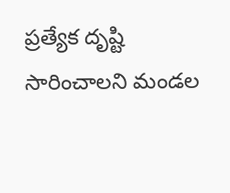ప్రత్యేక దృష్టి సారించాలని మండల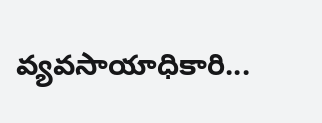వ్యవసాయాధికారి...